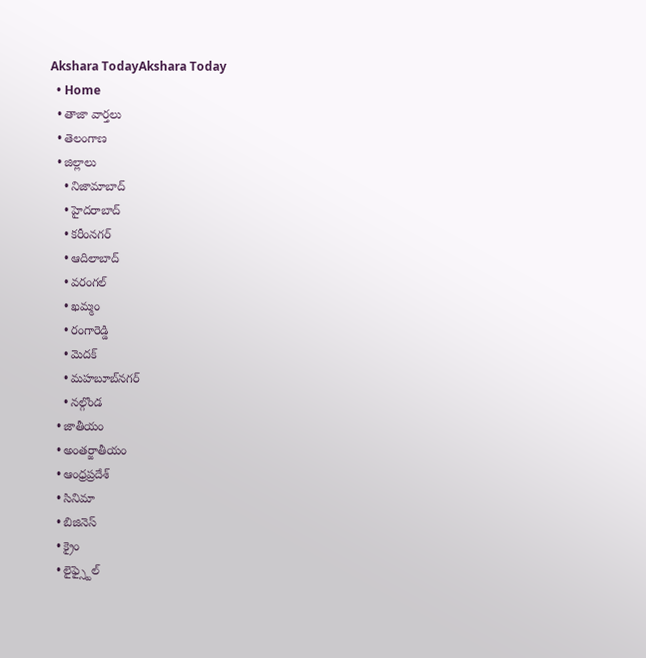Akshara TodayAkshara Today
  • Home
  • తాజా వార్తలు
  • తెలంగాణ
  • జిల్లాలు
    • నిజామాబాద్
    • హైదరాబాద్
    • కరీంనగర్
    • ఆదిలాబాద్
    • వరంగల్
    • ఖమ్మం
    • రంగారెడ్డి
    • మెదక్
    • మహబూబ్‌నగర్
    • నల్గొండ
  • జాతీయం
  • అంతర్జాతీయం
  • ఆంధ్రప్రదేశ్
  • సినిమా
  • బిజినెస్
  • క్రైం
  • లైఫ్స్టైల్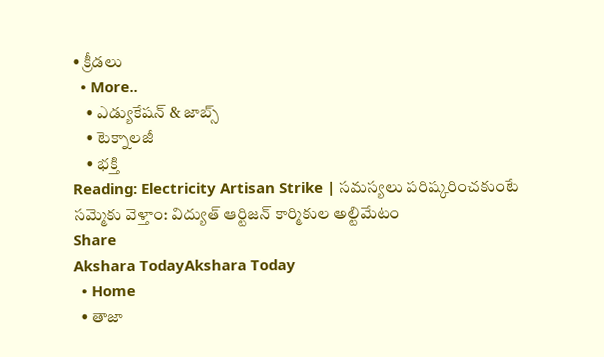• క్రీడలు
  • More..
    • ఎడ్యుకేషన్ & జాబ్స్
    • టెక్నాలజీ
    • భక్తి
Reading: Electricity Artisan Strike | సమస్యలు పరిష్కరించకుంటే సమ్మెకు వెళ్తాం: విద్యుత్ ఆర్టిజన్ కార్మికుల అల్టిమేటం
Share
Akshara TodayAkshara Today
  • Home
  • తాజా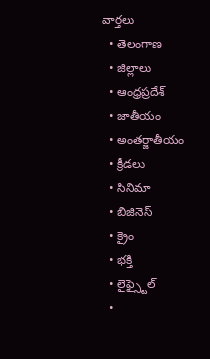వార్తలు
  • తెలంగాణ
  • జిల్లాలు
  • ఆంధ్రప్రదేశ్
  • జాతీయం
  • అంతర్జాతీయం
  • క్రీడలు
  • సినిమా
  • బిజినెస్
  • క్రైం
  • భక్తి
  • లైఫ్స్టైల్
  •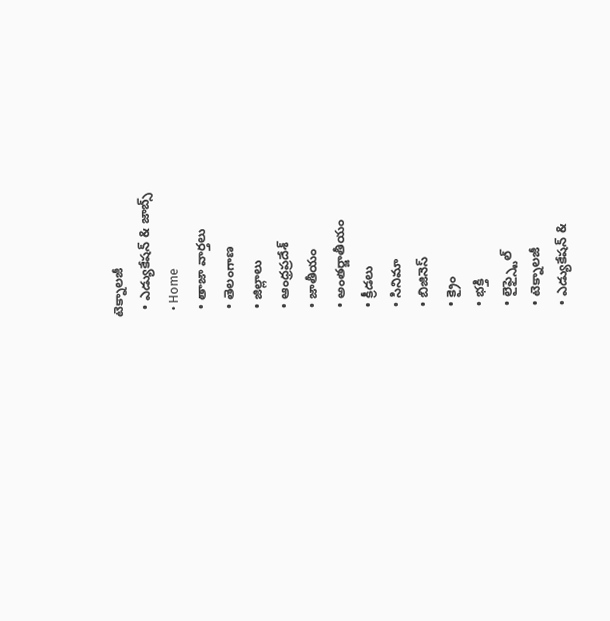టెక్నాలజీ
  • ఎడ్యుకేషన్ & జాబ్స్
  • Home
  • తాజా వార్తలు
  • తెలంగాణ
  • జిల్లాలు
  • ఆంధ్రప్రదేశ్
  • జాతీయం
  • అంతర్జాతీయం
  • క్రీడలు
  • సినిమా
  • బిజినెస్
  • క్రైం
  • భక్తి
  • లైఫ్స్టైల్
  • టెక్నాలజీ
  • ఎడ్యుకేషన్ &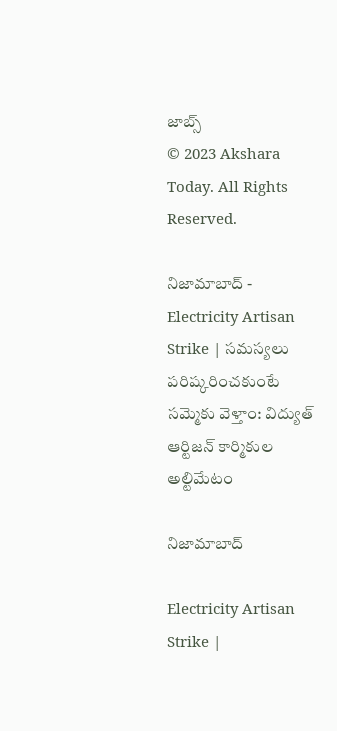జాబ్స్
© 2023 Akshara Today. All Rights Reserved.

నిజామాబాద్ - Electricity Artisan Strike | సమస్యలు పరిష్కరించకుంటే సమ్మెకు వెళ్తాం: విద్యుత్ ఆర్టిజన్ కార్మికుల అల్టిమేటం

నిజామాబాద్

Electricity Artisan Strike |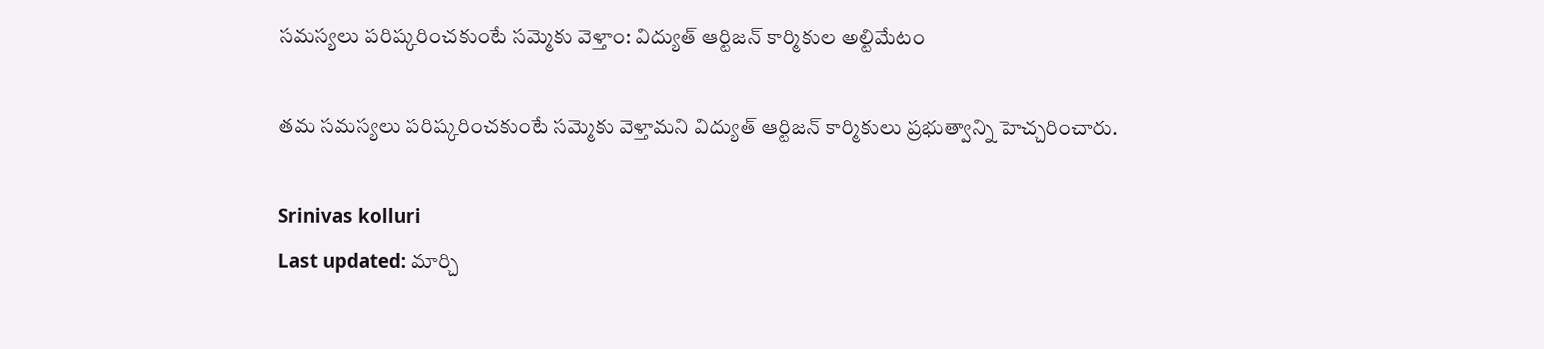సమస్యలు పరిష్కరించకుంటే సమ్మెకు వెళ్తాం: విద్యుత్ ఆర్టిజన్ కార్మికుల అల్టిమేటం

తమ సమస్యలు పరిష్కరించకుంటే సమ్మెకు వెళ్తామని విద్యుత్ ఆర్టిజన్ కార్మికులు ప్రభుత్వాన్ని హెచ్చరించారు.

Srinivas kolluri
Last updated: మార్చి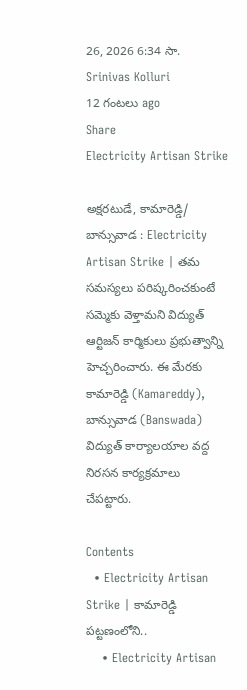26, 2026 6:34 సా.
Srinivas Kolluri
12 గంటలు ago
Share
Electricity Artisan Strike

అక్షరటుడే, కామారెడ్డి/ బాన్సువాడ : Electricity Artisan Strike | తమ సమస్యలు పరిష్కరించకుంటే సమ్మెకు వెళ్తామని విద్యుత్ ఆర్టిజన్ కార్మికులు ప్రభుత్వాన్ని హెచ్చరించారు. ఈ మేరకు కామారెడ్డి (Kamareddy), బాన్సువాడ (Banswada) విద్యుత్ కార్యాలయాల వద్ద నిరసన కార్యక్రమాలు చేపట్టారు.

Contents
  • Electricity Artisan Strike | కామారెడ్డి పట్టణంలోని..
    • Electricity Artisan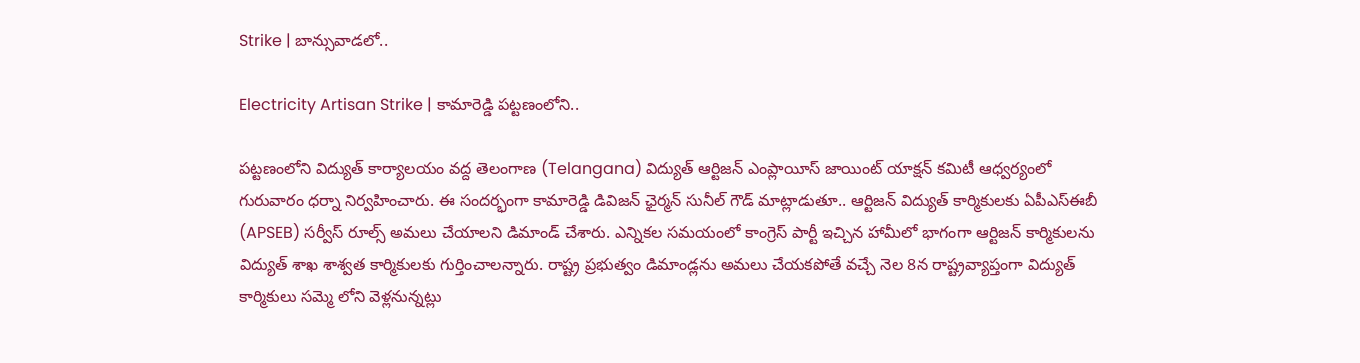Strike | బాన్సువాడలో..

Electricity Artisan Strike | కామారెడ్డి పట్టణంలోని..

పట్టణంలోని విద్యుత్ కార్యాలయం వద్ద తెలంగాణ (Telangana) విద్యుత్ ఆర్టిజన్ ఎంప్లాయీస్ జాయింట్ యాక్షన్ కమిటీ ఆధ్వర్యంలో గురువారం ధర్నా నిర్వహించారు. ఈ సందర్భంగా కామారెడ్డి డివిజన్ ఛైర్మన్ సునీల్ గౌడ్ మాట్లాడుతూ.. ఆర్టిజన్ విద్యుత్ కార్మికులకు ఏపీఎస్ఈబీ (APSEB) సర్వీస్ రూల్స్ అమలు చేయాలని డిమాండ్ చేశారు. ఎన్నికల సమయంలో కాంగ్రెస్ పార్టీ ఇచ్చిన హామీలో భాగంగా ఆర్టిజన్ కార్మికులను విద్యుత్ శాఖ శాశ్వత కార్మికులకు గుర్తించాలన్నారు. రాష్ట్ర ప్రభుత్వం డిమాండ్లను అమలు చేయకపోతే వచ్చే నెల 8న రాష్ట్రవ్యాప్తంగా విద్యుత్ కార్మికులు సమ్మె లోని వెళ్లనున్నట్లు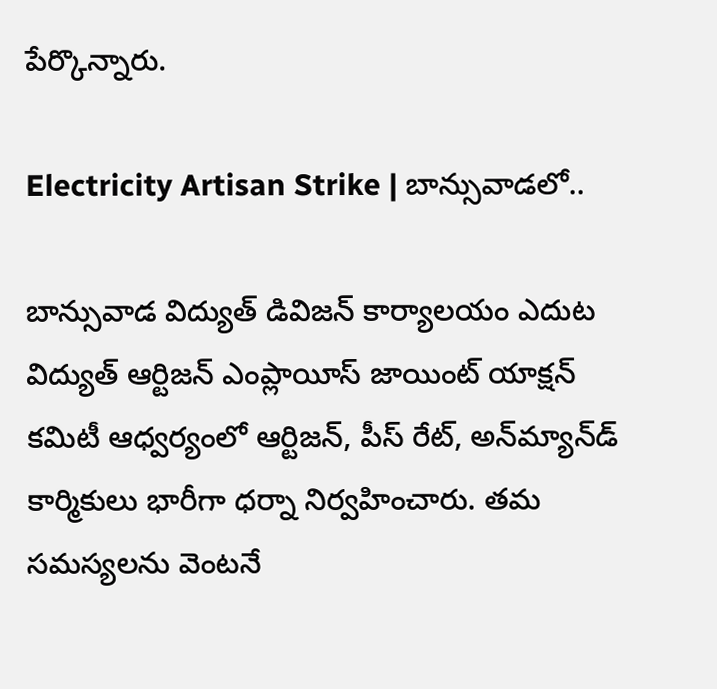పేర్కొన్నారు.

Electricity Artisan Strike | బాన్సువాడలో..

బాన్సువాడ విద్యుత్ డివిజన్ కార్యాలయం ఎదుట విద్యుత్ ఆర్టిజన్ ఎంప్లాయీస్ జాయింట్ యాక్షన్ కమిటీ ఆధ్వర్యంలో ఆర్టిజన్, పీస్ రేట్, అన్‌మ్యాన్‌డ్ కార్మికులు భారీగా ధర్నా నిర్వహించారు. తమ సమస్యలను వెంటనే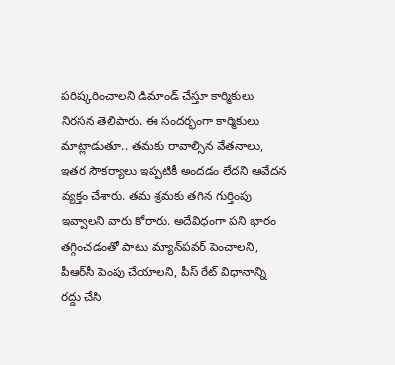పరిష్కరించాలని డిమాండ్ చేస్తూ కార్మికులు నిరసన తెలిపారు. ఈ సందర్భంగా కార్మికులు మాట్లాడుతూ.. తమకు రావాల్సిన వేతనాలు, ఇతర సౌకర్యాలు ఇప్పటికీ అందడం లేదని ఆవేదన వ్యక్తం చేశారు. తమ శ్రమకు తగిన గుర్తింపు ఇవ్వాలని వారు కోరారు. అదేవిధంగా పని భారం తగ్గించడంతో పాటు మ్యాన్‌పవర్ పెంచాలని, పీఆర్‌సీ పెంపు చేయాలని, పీస్ రేట్ విధానాన్ని రద్దు చేసి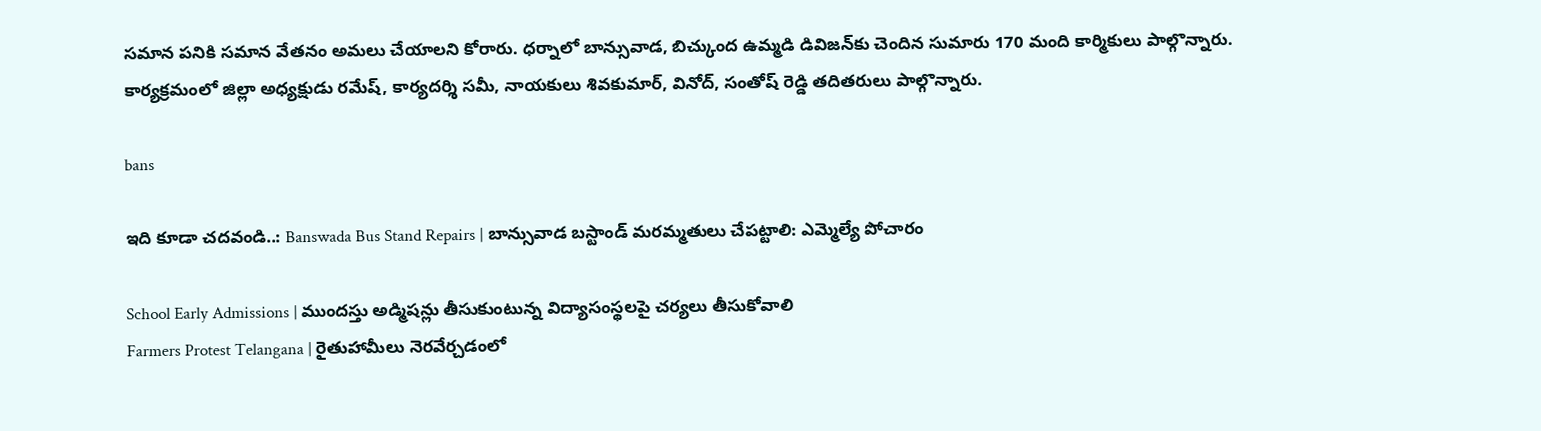సమాన పనికి సమాన వేతనం అమలు చేయాలని కోరారు. ధర్నాలో బాన్సువాడ, బిచ్కుంద ఉమ్మడి డివిజన్‌కు చెందిన సుమారు 170 మంది కార్మికులు పాల్గొన్నారు. కార్యక్రమంలో జిల్లా అధ్యక్షుడు రమేష్, కార్యదర్శి సమీ, నాయకులు శివకుమార్, వినోద్, సంతోష్ రెడ్డి తదితరులు పాల్గొన్నారు.

bans

ఇది కూడా చదవండి..: Banswada Bus Stand Repairs | బాన్సువాడ బస్టాండ్ మరమ్మతులు చేపట్టాలి: ఎమ్మెల్యే పోచారం

School Early Admissions | ముందస్తు అడ్మిషన్లు తీసుకుంటున్న విద్యాసంస్థలపై చర్యలు తీసుకోవాలి
Farmers Protest Telangana | రైతుహామీలు నెరవేర్చడంలో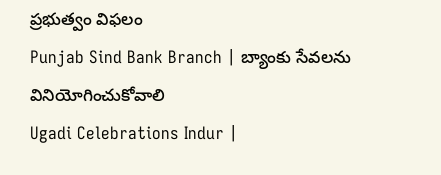ప్రభుత్వం విఫలం
Punjab Sind Bank Branch | బ్యాంకు సేవలను వినియోగించుకోవాలి
Ugadi Celebrations Indur |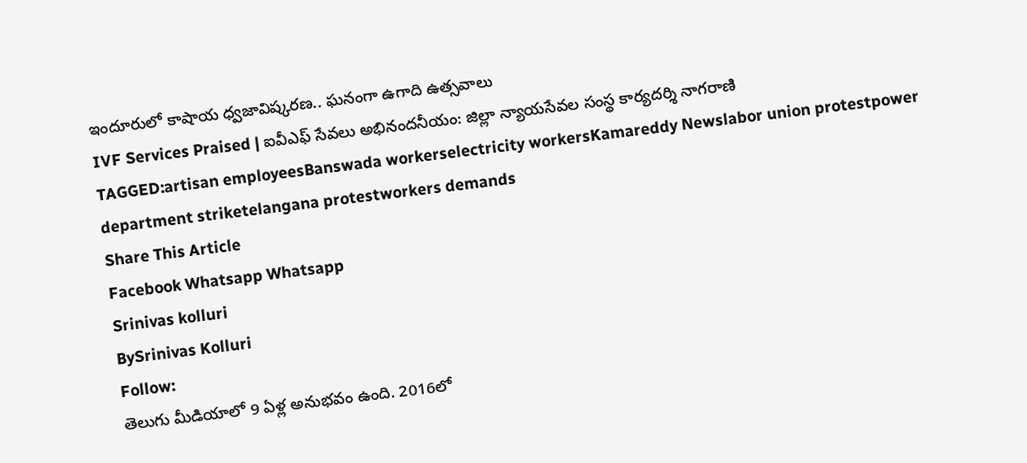ఇందూరులో కాషాయ ధ్వజావిష్కరణ.. ఘనంగా ఉగాది ఉత్సవాలు
IVF Services Praised | ఐవీఎఫ్ సేవలు అభినందనీయం: జిల్లా న్యాయసేవల సంస్థ కార్యదర్శి నాగరాణి
TAGGED:artisan employeesBanswada workerselectricity workersKamareddy Newslabor union protestpower department striketelangana protestworkers demands
Share This Article
Facebook Whatsapp Whatsapp
Srinivas kolluri
BySrinivas Kolluri
Follow:
తెలుగు మీడియాలో 9 ఏళ్ల అనుభవం ఉంది. 2016లో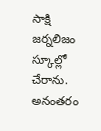సాక్షి జర్నలిజం స్కూల్లో చేరాను. అనంతరం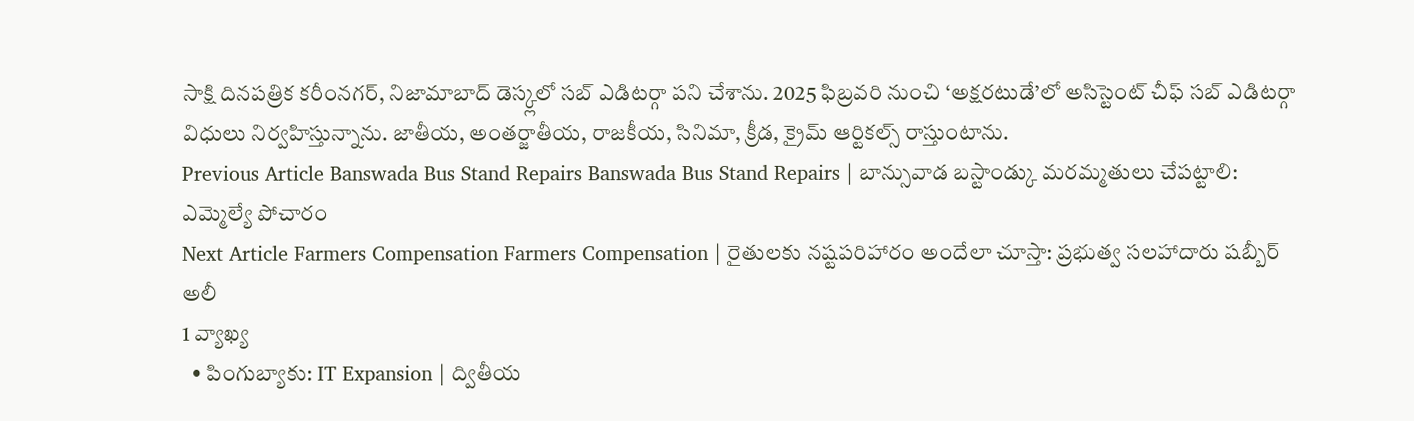సాక్షి దినపత్రిక కరీంనగర్, నిజామాబాద్ డెస్క్లలో సబ్ ఎడిటర్గా పని చేశాను. 2025 ఫిబ్రవరి నుంచి ‘అక్షరటుడే’లో అసిస్టెంట్ చీఫ్ సబ్ ఎడిటర్గా విధులు నిర్వహిస్తున్నాను. జాతీయ, అంతర్జాతీయ, రాజకీయ, సినిమా, క్రీడ, క్రైమ్ ఆర్టికల్స్ రాస్తుంటాను.
Previous Article Banswada Bus Stand Repairs Banswada Bus Stand Repairs | బాన్సువాడ బస్టాండ్కు మరమ్మతులు చేపట్టాలి: ఎమ్మెల్యే పోచారం
Next Article Farmers Compensation Farmers Compensation | రైతులకు నష్టపరిహారం అందేలా చూస్తా: ప్రభుత్వ సలహాదారు షబ్బీర్ అలీ
1 వ్యాఖ్య
  • పింగుబ్యాకు: IT Expansion | ద్వితీయ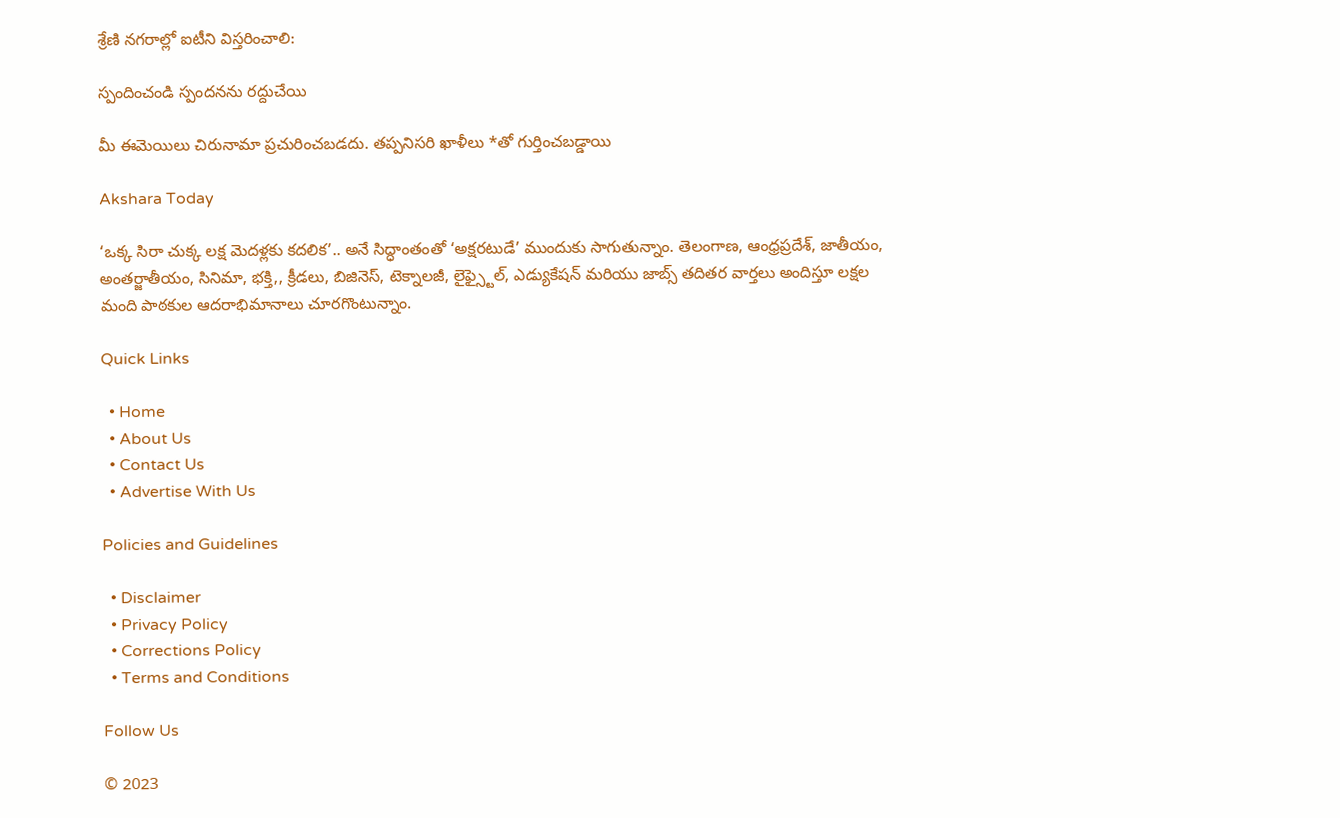శ్రేణి నగరాల్లో ఐటీని విస్తరించాలి:

స్పందించండి స్పందనను రద్దుచేయి

మీ ఈమెయిలు చిరునామా ప్రచురించబడదు. తప్పనిసరి ఖాళీలు *తో గుర్తించబడ్డాయి

Akshara Today

‘ఒక్క సిరా చుక్క లక్ష మెదళ్లకు కదలిక’.. అనే సిద్ధాంతంతో ‘అక్షరటుడే’ ముందుకు సాగుతున్నాం. తెలంగాణ, ఆంధ్రప్రదేశ్, జాతీయం, అంతర్జాతీయం, సినిమా, భక్తి,, క్రీడలు, బిజినెస్, టెక్నాలజీ, లైఫ్స్టైల్, ఎడ్యుకేషన్ మరియు జాబ్స్ తదితర వార్తలు అందిస్తూ లక్షల మంది పాఠకుల ఆదరాభిమానాలు చూరగొంటున్నాం.

Quick Links

  • Home
  • About Us
  • Contact Us
  • Advertise With Us

Policies and Guidelines

  • Disclaimer
  • Privacy Policy
  • Corrections Policy
  • Terms and Conditions

Follow Us

© 2023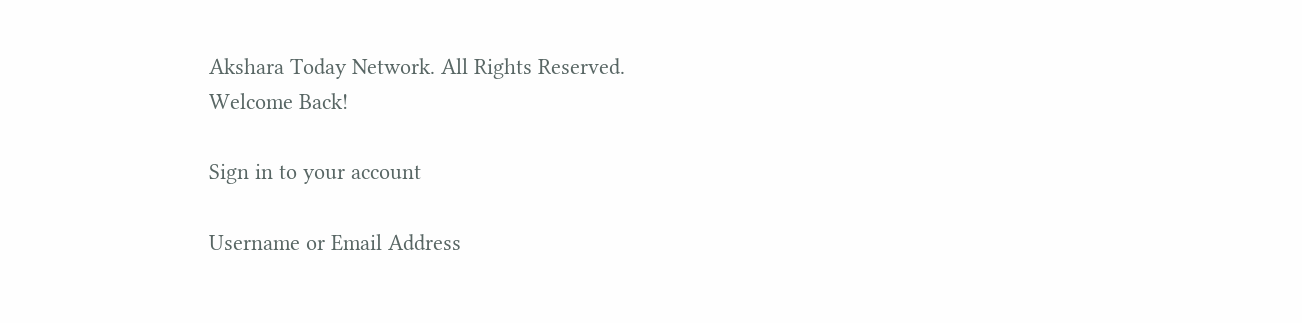Akshara Today Network. All Rights Reserved.
Welcome Back!

Sign in to your account

Username or Email Address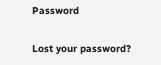Password

Lost your password?